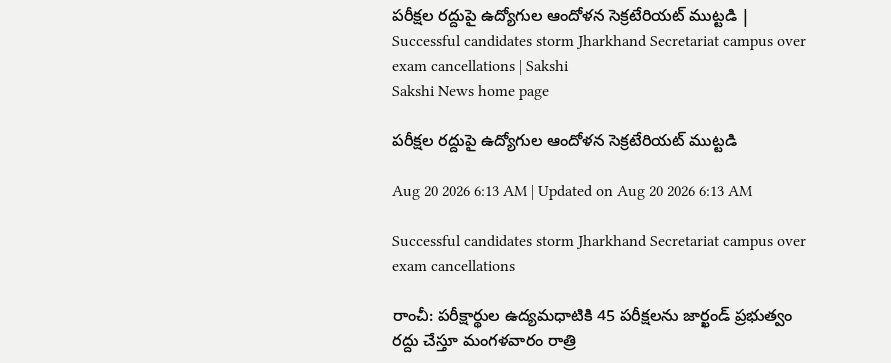పరీక్షల రద్దుపై ఉద్యోగుల ఆందోళన సెక్రటేరియట్‌ ముట్టడి | Successful candidates storm Jharkhand Secretariat campus over exam cancellations | Sakshi
Sakshi News home page

పరీక్షల రద్దుపై ఉద్యోగుల ఆందోళన సెక్రటేరియట్‌ ముట్టడి

Aug 20 2026 6:13 AM | Updated on Aug 20 2026 6:13 AM

Successful candidates storm Jharkhand Secretariat campus over exam cancellations

రాంచీ: పరీక్షార్థుల ఉద్యమధాటికి 45 పరీక్షలను జార్ఖండ్‌ ప్రభుత్వం రద్దు చేస్తూ మంగళవారం రాత్రి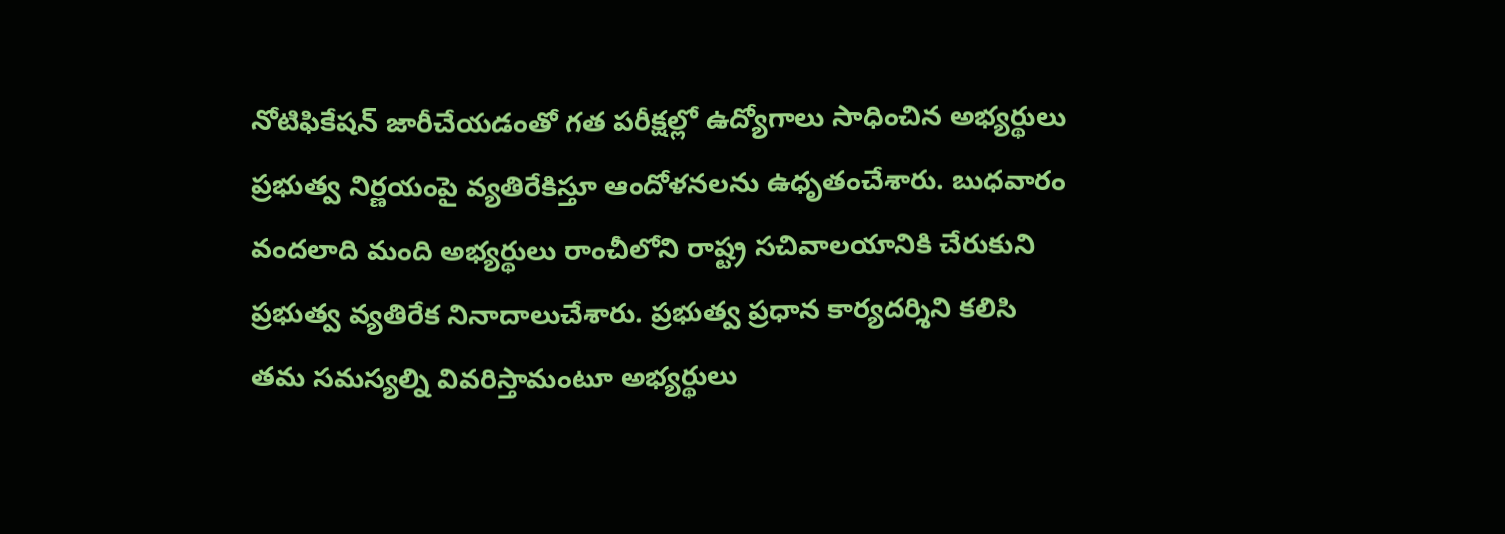నోటిఫికేషన్‌ జారీచేయడంతో గత పరీక్షల్లో ఉద్యోగాలు సాధించిన అభ్యర్థులు ప్రభుత్వ నిర్ణయంపై వ్యతిరేకిస్తూ ఆందోళనలను ఉధృతంచేశారు. బుధవారం వందలాది మంది అభ్యర్థులు రాంచీలోని రాష్ట్ర సచివాలయానికి చేరుకుని ప్రభుత్వ వ్యతిరేక నినాదాలుచేశారు. ప్రభుత్వ ప్రధాన కార్యదర్శిని కలిసి తమ సమస్యల్ని వివరిస్తామంటూ అభ్యర్థులు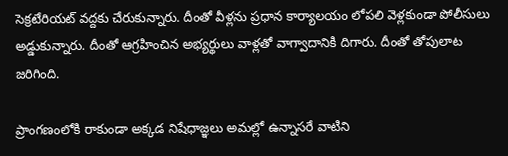సెక్రటేరియట్‌ వద్దకు చేరుకున్నారు. దీంతో వీళ్లను ప్రధాన కార్యాలయం లోపలి వెళ్లకుండా పోలీసులు అడ్డుకున్నారు. దీంతో ఆగ్రహించిన అభ్యర్థులు వాళ్లతో వాగ్వాదానికి దిగారు. దీంతో తోపులాట జరిగింది.

ప్రాంగణంలోకి రాకుండా అక్కడ నిషేధాజ్ఞలు అమల్లో ఉన్నాసరే వాటిని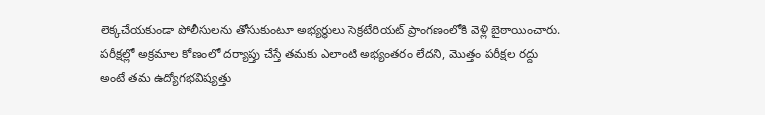లెక్కచేయకుండా పోలీసులను తోసుకుంటూ అభ్యర్థులు సెక్రటేరియట్‌ ప్రాంగణంలోకి వెళ్లి బైఠాయించారు. పరీక్షల్లో అక్రమాల కోణంలో దర్యాప్తు చేస్తే తమకు ఎలాంటి అభ్యంతరం లేదని, మొత్తం పరీక్షల రద్దు అంటే తమ ఉద్యోగభవిష్యత్తు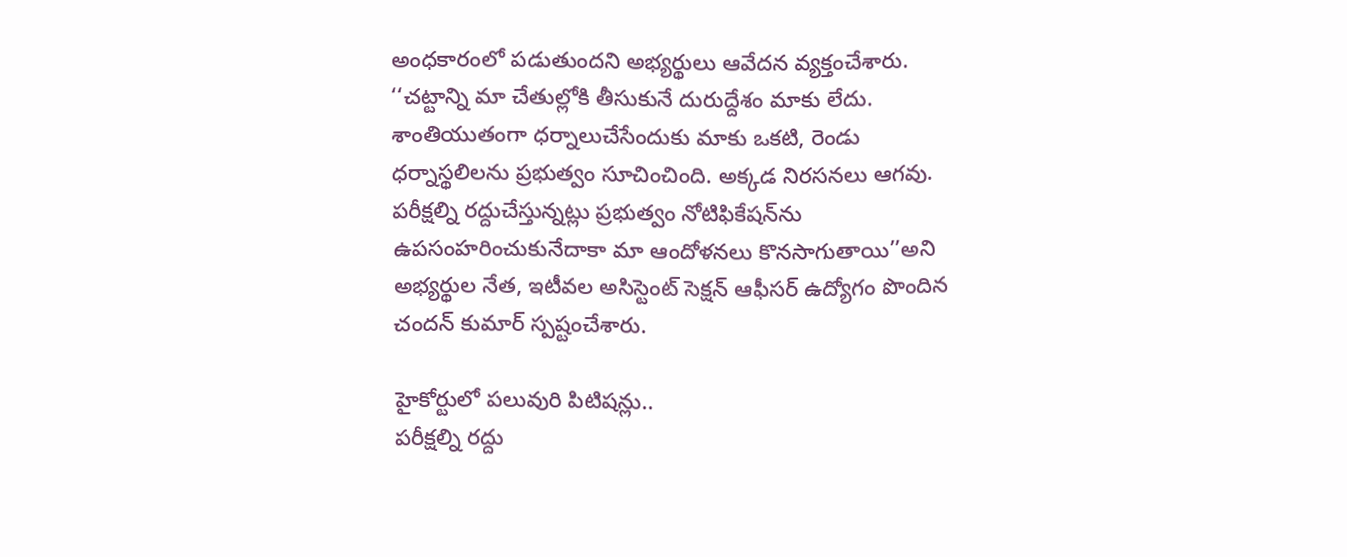అంధకారంలో పడుతుందని అభ్యర్థులు ఆవేదన వ్యక్తంచేశారు. ‘‘చట్టాన్ని మా చేతుల్లోకి తీసుకునే దురుద్దేశం మాకు లేదు. శాంతియుతంగా ధర్నాలుచేసేందుకు మాకు ఒకటి, రెండు ధర్నాస్థలిలను ప్రభుత్వం సూచించింది. అక్కడ నిరసనలు ఆగవు. పరీక్షల్ని రద్దుచేస్తున్నట్లు ప్రభుత్వం నోటిఫికేషన్‌ను ఉపసంహరించుకునేదాకా మా ఆందోళనలు కొనసాగుతాయి’’అని అభ్యర్థుల నేత, ఇటీవల అసిస్టెంట్‌ సెక్షన్‌ ఆఫీసర్‌ ఉద్యోగం పొందిన చందన్‌ కుమార్‌ స్పష్టంచేశారు.

హైకోర్టులో పలువురి పిటిషన్లు..
పరీక్షల్ని రద్దు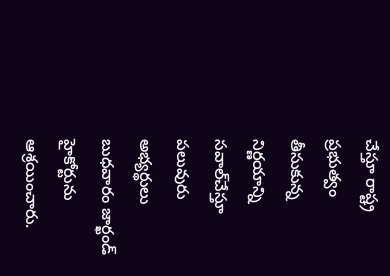చేస్తూ రాష్ట్ర ప్రభుత్వం తీసుకున్న నిర్ణయాన్ని సవాల్‌చేస్తూ పలువురు అభ్యర్థులు బుధవారం జార్ఖండ్‌ హైకోర్టును ఆశ్రయించారు.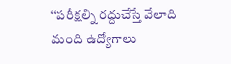‘‘పరీక్షల్ని రద్దుచేస్తే వేలాది మంది ఉద్యోగాలు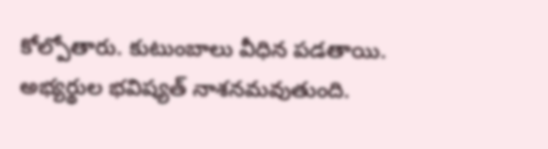కోల్పోతారు. కుటుంబాలు వీధిన పడతాయి. అభ్యర్థుల భవిష్యత్‌ నాశనమవుతుంది.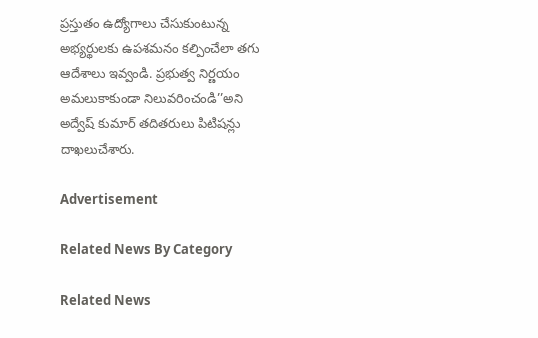ప్రస్తుతం ఉద్యోగాలు చేసుకుంటున్న అభ్యర్థులకు ఉపశమనం కల్పించేలా తగు ఆదేశాలు ఇవ్వండి. ప్రభుత్వ నిర్ణయం అమలుకాకుండా నిలువరించండి’’అని అద్వేష్‌ కుమార్‌ తదితరులు పిటిషన్లు దాఖలుచేశారు.

Advertisement

Related News By Category

Related News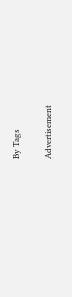By Tags

Advertisement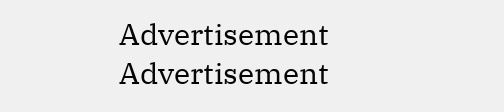Advertisement
Advertisement